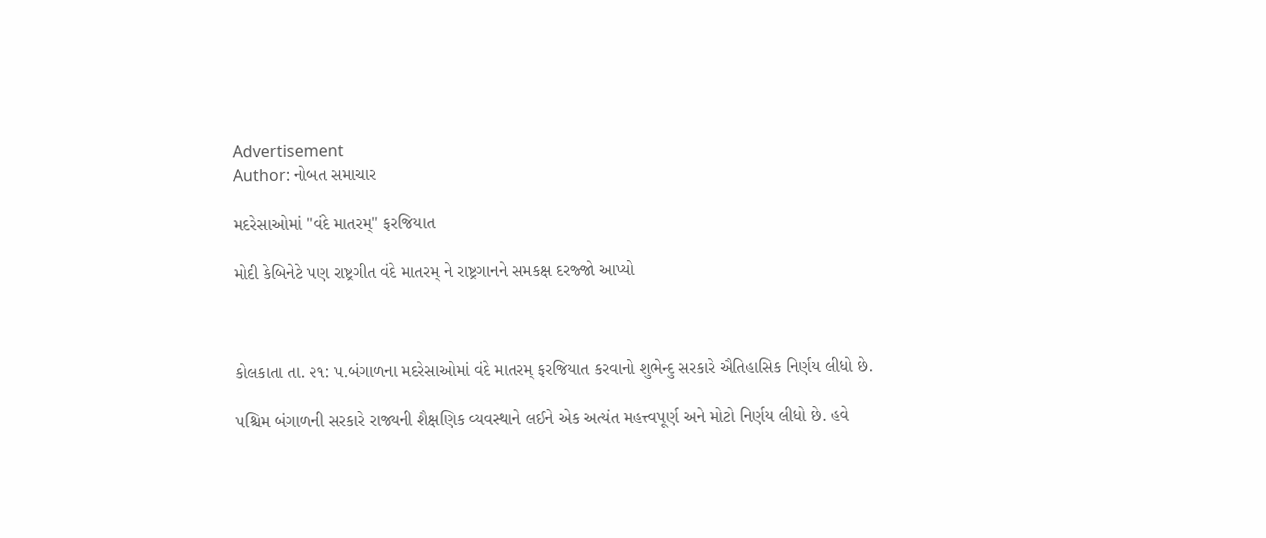Advertisement
Author: નોબત સમાચાર

મદરેસાઓમાં "વંદે માતરમ્" ફરજિયાત

મોદી કેબિનેટે પણ રાષ્ટ્રગીત વંદે માતરમ્ ને રાષ્ટ્રગાનને સમકક્ષ દરજ્જો આપ્યો



કોલકાતા તા. ૨૧: પ.બંગાળના મદરેસાઓમાં વંદે માતરમ્ ફરજિયાત કરવાનો શુભેન્દુ સરકારે ઐતિહાસિક નિર્ણય લીધો છે.

પશ્ચિમ બંગાળની સરકારે રાજ્યની શૈક્ષણિક વ્યવસ્થાને લઈને એક અત્યંત મહત્ત્વપૂર્ણ અને મોટો નિર્ણય લીધો છે. હવે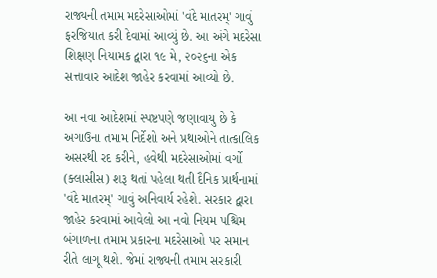રાજ્યની તમામ મદરેસાઓમાં 'વંદે માતરમ્' ગાવું ફરજિયાત કરી દેવામાં આવ્યું છે. આ અંગે મદરેસા શિક્ષણ નિયામક દ્વારા ૧૯ મે, ૨૦૨૬ના એક સત્તાવાર આદેશ જાહેર કરવામાં આવ્યો છે.

આ નવા આદેશમાં સ્પષ્ટપણે જણાવાયુ છે કે અગાઉના તમામ નિર્દેશો અને પ્રથાઓને તાત્કાલિક અસરથી રદ કરીને, હવેથી મદરેસાઓમાં વર્ગો (ક્લાસીસ) શરૂ થતાં પહેલા થતી દૈનિક પ્રાર્થનામાં 'વંદે માતરમ્' ગાવું અનિવાર્ય રહેશે. સરકાર દ્વારા જાહેર કરવામાં આવેલો આ નવો નિયમ પશ્ચિમ બંગાળના તમામ પ્રકારના મદરેસાઓ પર સમાન રીતે લાગૂ થશે. જેમાં રાજ્યની તમામ સરકારી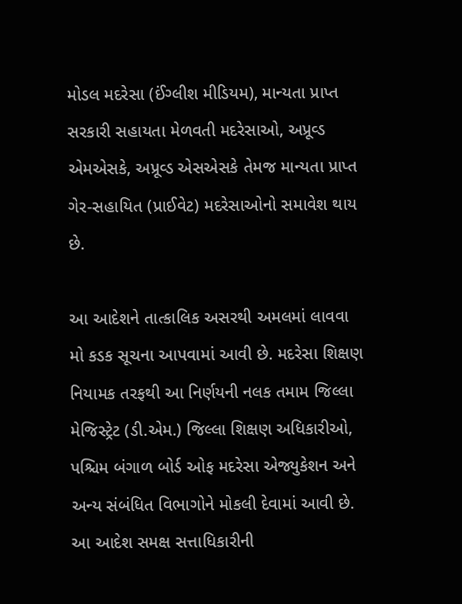મોડલ મદરેસા (ઈંગ્લીશ મીડિયમ), માન્યતા પ્રાપ્ત સરકારી સહાયતા મેળવતી મદરેસાઓ, અપ્રૂવ્ડ એમએસકે, અપ્રૂવ્ડ એસએસકે તેમજ માન્યતા પ્રાપ્ત ગેર-સહાયિત (પ્રાઈવેટ) મદરેસાઓનો સમાવેશ થાય છે.

આ આદેશને તાત્કાલિક અસરથી અમલમાં લાવવા મો કડક સૂચના આપવામાં આવી છે. મદરેસા શિક્ષણ નિયામક તરફથી આ નિર્ણયની નલક તમામ જિલ્લા મેજિસ્ટ્રેટ (ડી.એમ.) જિલ્લા શિક્ષણ અધિકારીઓ, પશ્ચિમ બંગાળ બોર્ડ ઓફ મદરેસા એજ્યુકેશન અને અન્ય સંબંધિત વિભાગોને મોકલી દેવામાં આવી છે. આ આદેશ સમક્ષ સત્તાધિકારીની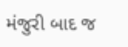મંજુરી બાદ જ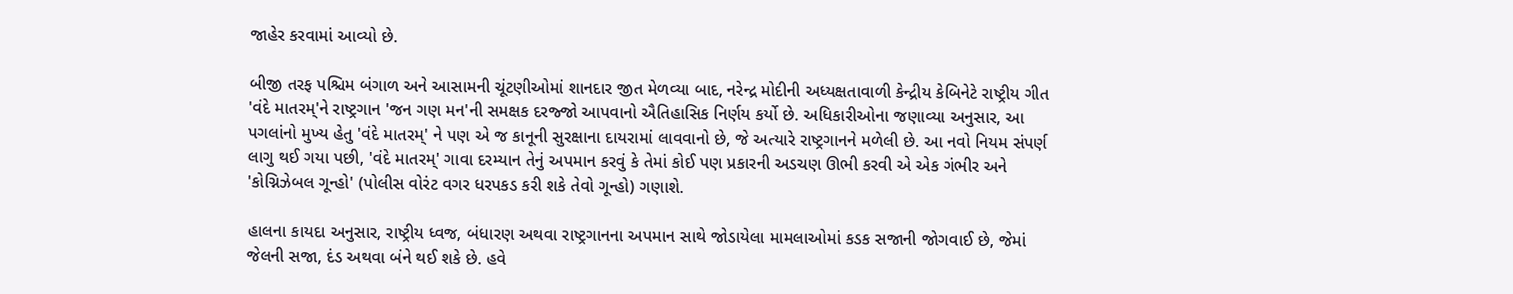જાહેર કરવામાં આવ્યો છે.

બીજી તરફ પશ્ચિમ બંગાળ અને આસામની ચૂંટણીઓમાં શાનદાર જીત મેળવ્યા બાદ, નરેન્દ્ર મોદીની અધ્યક્ષતાવાળી કેન્દ્રીય કેબિનેટે રાષ્ટ્રીય ગીત 'વંદે માતરમ્'ને રાષ્ટ્રગાન 'જન ગણ મન'ની સમક્ષક દરજ્જો આપવાનો ઐતિહાસિક નિર્ણય કર્યો છે. અધિકારીઓના જણાવ્યા અનુસાર, આ પગલાંનો મુખ્ય હેતુ 'વંદે માતરમ્' ને પણ એ જ કાનૂની સુરક્ષાના દાયરામાં લાવવાનો છે, જે અત્યારે રાષ્ટ્રગાનને મળેલી છે. આ નવો નિયમ સંપર્ણ લાગુ થઈ ગયા પછી, 'વંદે માતરમ્' ગાવા દરમ્યાન તેનું અપમાન કરવું કે તેમાં કોઈ પણ પ્રકારની અડચણ ઊભી કરવી એ એક ગંભીર અને 'કોગ્નિઝેબલ ગૂન્હો' (પોલીસ વોરંટ વગર ધરપકડ કરી શકે તેવો ગૂન્હો) ગણાશે.

હાલના કાયદા અનુસાર, રાષ્ટ્રીય ધ્વજ, બંધારણ અથવા રાષ્ટ્રગાનના અપમાન સાથે જોડાયેલા મામલાઓમાં કડક સજાની જોગવાઈ છે, જેમાં જેલની સજા, દંડ અથવા બંને થઈ શકે છે. હવે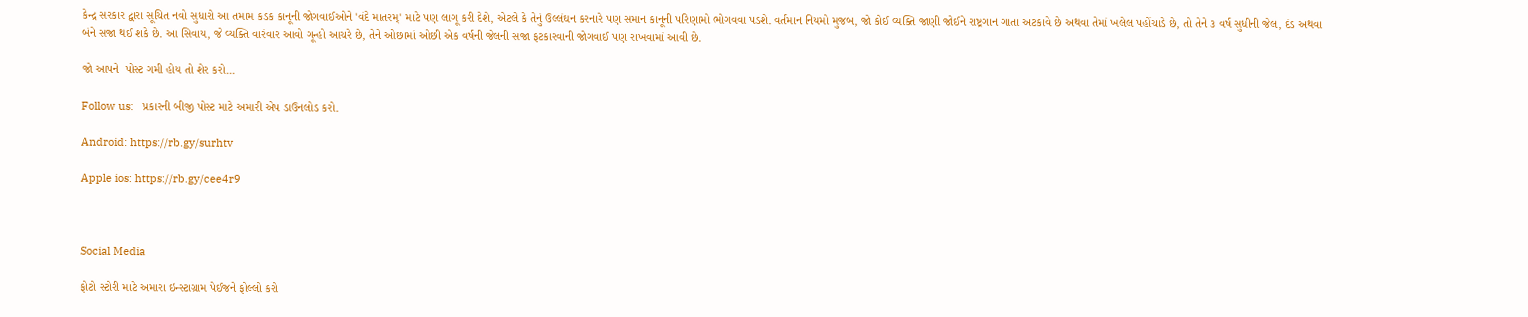કેન્દ્ર સરકાર દ્વારા સૂચિત નવો સુધારો આ તમામ કડક કાનૂની જોગવાઈઓને 'વંદે માતરમ્' માટે પણ લાગૂ કરી દેશે, એટલે કે તેનું ઉલ્લંઘન કરનારે પણ સમાન કાનૂની પરિણામો ભોગવવા પડશે. વર્તમાન નિયમો મુજબ, જો કોઈ વ્યક્તિ જાણી જોઈને રાષ્ટ્રગાન ગાતા અટકાવે છે અથવા તેમાં ખલેલ પહોંચાડે છે, તો તેને ૩ વર્ષ સુધીની જેલ, દંડ અથવા બંને સજા થઈ શકે છે. આ સિવાય, જે વ્યક્તિ વારંવાર આવો ગૂન્હો આચરે છે, તેને ઓછામાં ઓછી એક વર્ષની જેલની સજા ફટકારવાની જોગવાઈ પણ રાખવામાં આવી છે.

જો આપને  પોસ્ટ ગમી હોય તો શેર કરો...

Follow us:   પ્રકારની બીજી પોસ્ટ માટે અમારી એપ ડાઉનલોડ કરો.

Android: https://rb.gy/surhtv

Apple ios: https://rb.gy/cee4r9



Social Media

ફોટો સ્ટોરી માટે અમારા ઇન્સ્ટાગ્રામ પેઈજને ફોલ્લો કરો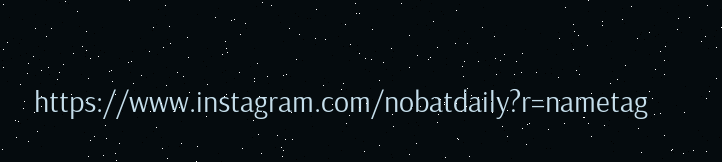https://www.instagram.com/nobatdaily?r=nametag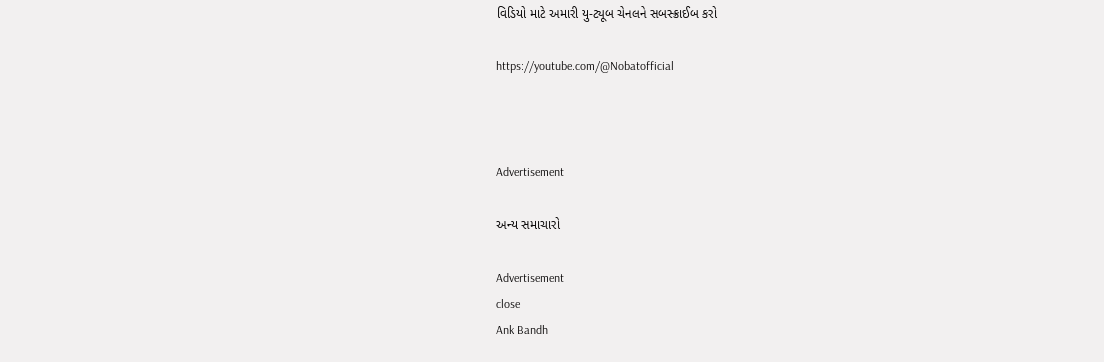વિડિયો માટે અમારી યુ-ટ્યૂબ ચેનલને સબસ્ક્રાઈબ કરો

https://youtube.com/@Nobatofficial



Advertisement

અન્ય સમાચારો

Advertisement
close
Ank Bandh